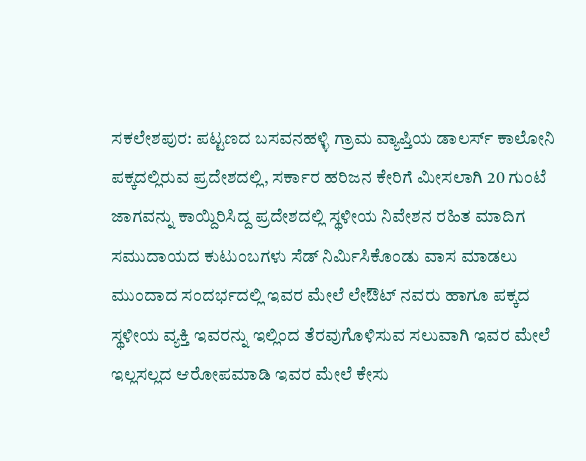ಸಕಲೇಶಪುರ: ಪಟ್ಟಣದ ಬಸವನಹಳ್ಳಿ ಗ್ರಾಮ ವ್ಯಾಪ್ತಿಯ ಡಾಲರ್ಸ್ ಕಾಲೋನಿ ಪಕ್ಕದಲ್ಲಿರುವ ಪ್ರದೇಶದಲ್ಲಿ, ಸರ್ಕಾರ ಹರಿಜನ ಕೇರಿಗೆ ಮೀಸಲಾಗಿ 20 ಗುಂಟೆ ಜಾಗವನ್ನು ಕಾಯ್ದಿರಿಸಿದ್ದ ಪ್ರದೇಶದಲ್ಲಿ ಸ್ಥಳೀಯ ನಿವೇಶನ ರಹಿತ ಮಾದಿಗ ಸಮುದಾಯದ ಕುಟುಂಬಗಳು ಸೆಡ್ ನಿರ್ಮಿಸಿಕೊಂಡು ವಾಸ ಮಾಡಲು ಮುಂದಾದ ಸಂದರ್ಭದಲ್ಲಿ ಇವರ ಮೇಲೆ ಲೇಔಟ್ ನವರು ಹಾಗೂ ಪಕ್ಕದ ಸ್ಥಳೀಯ ವ್ಯಕ್ತಿ ಇವರನ್ನು ಇಲ್ಲಿಂದ ತೆರವುಗೊಳಿಸುವ ಸಲುವಾಗಿ ಇವರ ಮೇಲೆ ಇಲ್ಲಸಲ್ಲದ ಆರೋಪಮಾಡಿ ಇವರ ಮೇಲೆ ಕೇಸು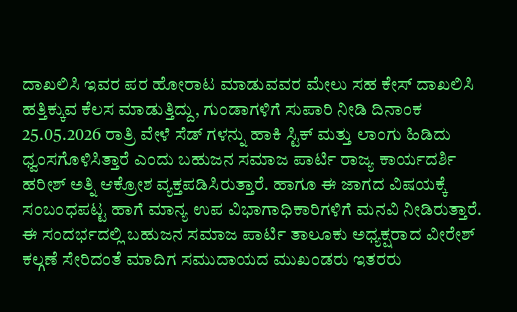ದಾಖಲಿಸಿ ಇವರ ಪರ ಹೋರಾಟ ಮಾಡುವವರ ಮೇಲು ಸಹ ಕೇಸ್ ದಾಖಲಿಸಿ ಹತ್ತಿಕ್ಕುವ ಕೆಲಸ ಮಾಡುತ್ತಿದ್ದು, ಗುಂಡಾಗಳಿಗೆ ಸುಪಾರಿ ನೀಡಿ ದಿನಾಂಕ 25.05.2026 ರಾತ್ರಿ ವೇಳೆ ಸೆಡ್ ಗಳನ್ನು ಹಾಕಿ ಸ್ಟಿಕ್ ಮತ್ತು ಲಾಂಗು ಹಿಡಿದು ಧ್ವಂಸಗೊಳಿಸಿತ್ತಾರೆ ಎಂದು ಬಹುಜನ ಸಮಾಜ ಪಾರ್ಟಿ ರಾಜ್ಯ ಕಾರ್ಯದರ್ಶಿ ಹರೀಶ್ ಅತ್ನಿ ಆಕ್ರೋಶ ವ್ಯಕ್ತಪಡಿಸಿರುತ್ತಾರೆ. ಹಾಗೂ ಈ ಜಾಗದ ವಿಷಯಕ್ಕೆ ಸಂಬಂಧಪಟ್ಟ ಹಾಗೆ ಮಾನ್ಯ ಉಪ ವಿಭಾಗಾಧಿಕಾರಿಗಳಿಗೆ ಮನವಿ ನೀಡಿರುತ್ತಾರೆ.
ಈ ಸಂದರ್ಭದಲ್ಲಿ ಬಹುಜನ ಸಮಾಜ ಪಾರ್ಟಿ ತಾಲೂಕು ಅಧ್ಯಕ್ಷರಾದ ವೀರೇಶ್ ಕಲ್ಗಣೆ ಸೇರಿದಂತೆ ಮಾದಿಗ ಸಮುದಾಯದ ಮುಖಂಡರು ಇತರರು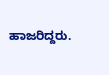ಹಾಜರಿದ್ದರು.